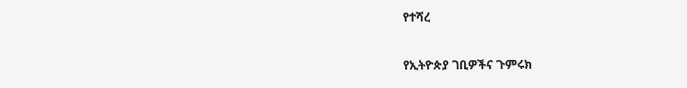የተሻረ

የኢትዮጵያ ገቢዎችና ጉምሩክ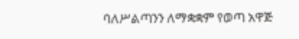ባለሥልጣንን ለማቋቋም የወጣ አዋጅ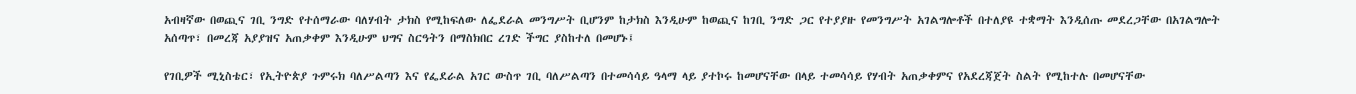አብዛኛው በወጪና ገቢ ንግድ የተሰማራው ባለሃብት ታክስ የሚከፍለው ለፌደራል መንግሥት ቢሆንም ከታክስ እንዲሁም ከወጪና ከገቢ ንግድ ጋር የተያያዙ የመንግሥት አገልግሎቶች በተለያዩ ተቋማት እንዲሰጡ መደረጋቸው በአገልግሎት አሰጣጥ፣ በመረጃ አያያዝና አጠቃቀም እንዲሁም ህግና ስርዓትን በማስክበር ረገድ ችግር ያስከተለ በመሆኑ፤

የገቢዎች ሚኒስቴር፣ የኢትዮጵያ ጉምሩክ ባለሥልጣን እና የፌደራል አገር ውስጥ ገቢ ባለሥልጣን በተመሳሳይ ዓላማ ላይ ያተኮሩ ከመሆናቸው በላይ ተመሳሳይ የሃብት አጠቃቀምና የአደረጃጀት ስልት የሚከተሉ በመሆናቸው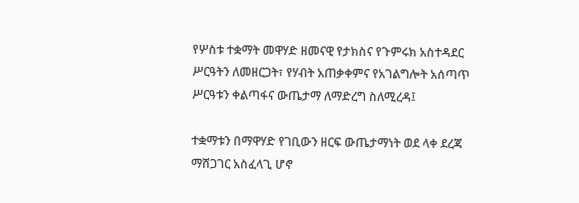የሦስቱ ተቋማት መዋሃድ ዘመናዊ የታክስና የጉምሩክ አስተዳደር ሥርዓትን ለመዘርጋት፣ የሃብት አጠቃቀምና የአገልግሎት አሰጣጥ ሥርዓቱን ቀልጣፋና ውጤታማ ለማድረግ ስለሚረዳ፤

ተቋማቱን በማዋሃድ የገቢውን ዘርፍ ውጤታማነት ወደ ላቀ ደረጃ ማሸጋገር አስፈላጊ ሆኖ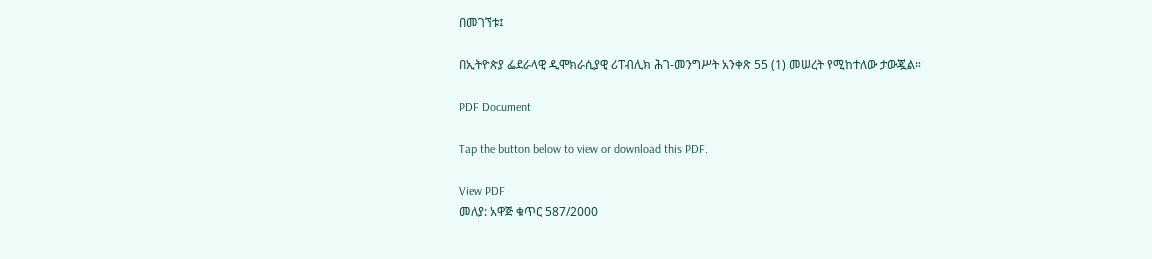በመገኘቱ፤

በኢትዮጵያ ፌደራላዊ ዲሞክራሲያዊ ሪፐብሊክ ሕገ-መንግሥት አንቀጽ 55 (1) መሠረት የሚከተለው ታውጇል።

PDF Document

Tap the button below to view or download this PDF.

View PDF
መለያ: አዋጅ ቁጥር 587/2000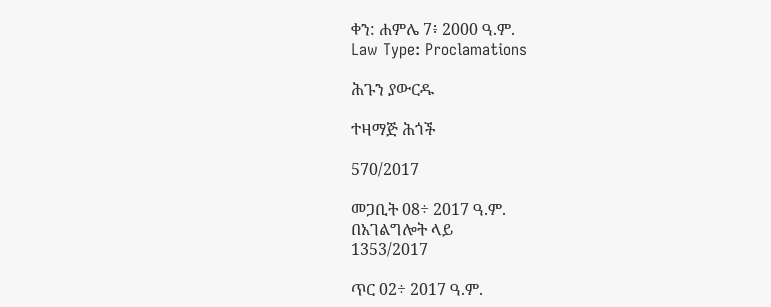ቀን: ሐምሌ 7፥ 2000 ዓ.ም.
Law Type: Proclamations

ሕጉን ያውርዱ

ተዛማጅ ሕጎች

570/2017

መጋቢት 08÷ 2017 ዓ.ም.
በአገልግሎት ላይ
1353/2017

ጥር 02÷ 2017 ዓ.ም.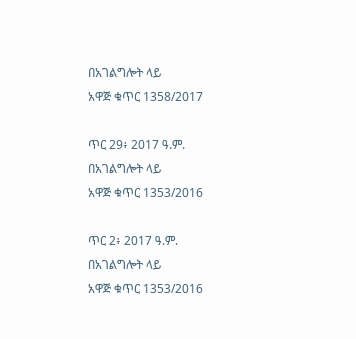በአገልግሎት ላይ
አዋጅ ቁጥር 1358/2017

ጥር 29፥ 2017 ዓ.ም.
በአገልግሎት ላይ
አዋጅ ቁጥር 1353/2016

ጥር 2፥ 2017 ዓ.ም.
በአገልግሎት ላይ
አዋጅ ቁጥር 1353/2016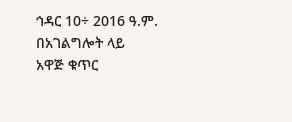ኅዳር 10÷ 2016 ዓ.ም.
በአገልግሎት ላይ
አዋጅ ቁጥር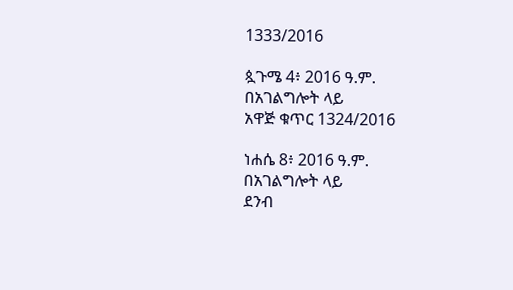1333/2016

ጷጉሜ 4፥ 2016 ዓ.ም.
በአገልግሎት ላይ
አዋጅ ቁጥር 1324/2016

ነሐሴ 8፥ 2016 ዓ.ም.
በአገልግሎት ላይ
ደንብ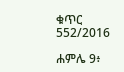ቁጥር 552/2016

ሐምሌ 9፥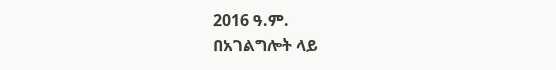2016 ዓ.ም.
በአገልግሎት ላይ